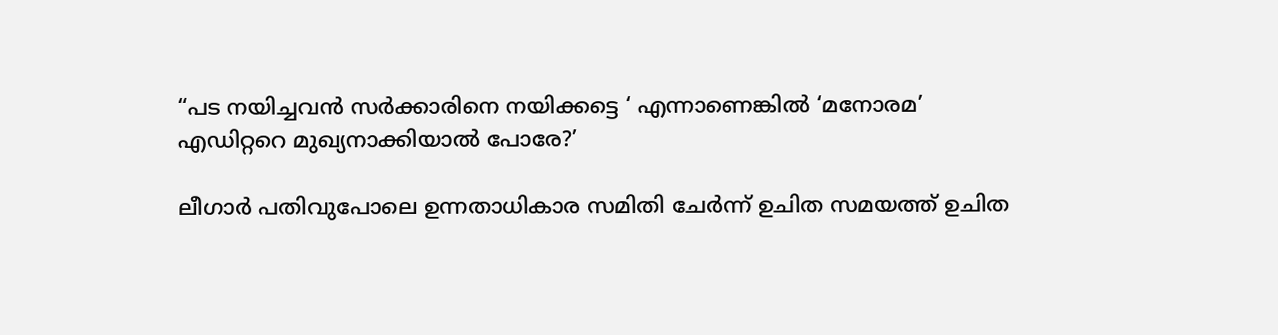“പട നയിച്ചവൻ സർക്കാരിനെ നയിക്കട്ടെ ‘ എന്നാണെങ്കിൽ ‘മനോരമ’ എഡിറ്ററെ മുഖ്യനാക്കിയാൽ പോരേ?’

ലീഗാർ പതിവുപോലെ ഉന്നതാധികാര സമിതി ചേർന്ന് ഉചിത സമയത്ത് ഉചിത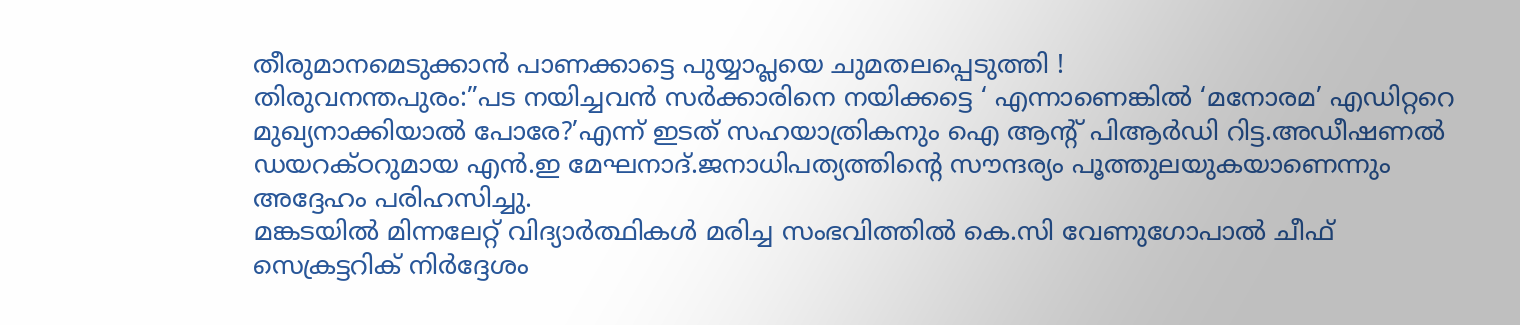തീരുമാനമെടുക്കാൻ പാണക്കാട്ടെ പുയ്യാപ്ലയെ ചുമതലപ്പെടുത്തി !
തിരുവനന്തപുരം:”പട നയിച്ചവൻ സർക്കാരിനെ നയിക്കട്ടെ ‘ എന്നാണെങ്കിൽ ‘മനോരമ’ എഡിറ്ററെ മുഖ്യനാക്കിയാൽ പോരേ?’എന്ന് ഇടത് സഹയാത്രികനും ഐ ആൻ്റ് പിആർഡി റിട്ട.അഡീഷണൽ ഡയറക്ഠറുമായ എൻ.ഇ മേഘനാദ്.ജനാധിപത്യത്തിൻ്റെ സൗന്ദര്യം പൂത്തുലയുകയാണെന്നും അദ്ദേഹം പരിഹസിച്ചു.
മങ്കടയിൽ മിന്നലേറ്റ് വിദ്യാർത്ഥികൾ മരിച്ച സംഭവിത്തിൽ കെ.സി വേണുഗോപാൽ ചീഫ് സെക്രട്ടറിക് നിർദ്ദേശം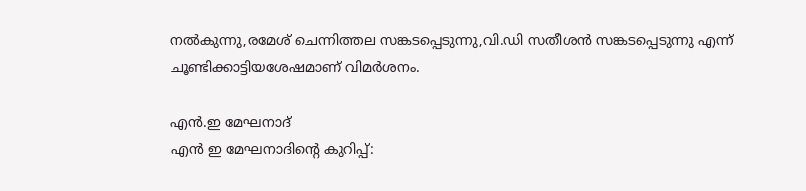നൽകുന്നു,രമേശ് ചെന്നിത്തല സങ്കടപ്പെടുന്നു,വി.ഡി സതീശൻ സങ്കടപ്പെടുന്നു എന്ന് ചൂണ്ടിക്കാട്ടിയശേഷമാണ് വിമർശനം.

എൻ.ഇ മേഘനാദ്
എൻ ഇ മേഘനാദിൻ്റെ കുറിപ്പ്: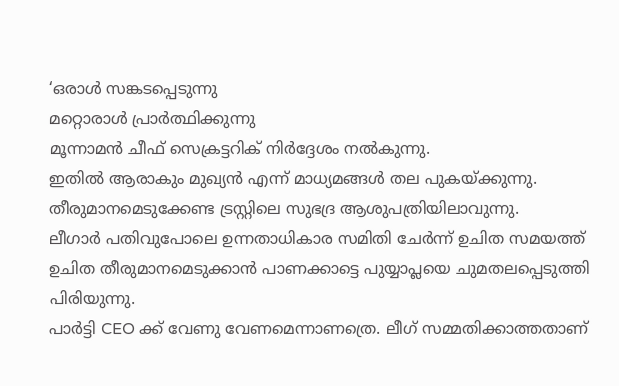‘ഒരാൾ സങ്കടപ്പെടുന്നു
മറ്റൊരാൾ പ്രാർത്ഥിക്കുന്നു
മൂന്നാമൻ ചീഫ് സെക്രട്ടറിക് നിർദ്ദേശം നൽകുന്നു.
ഇതിൽ ആരാകും മുഖ്യൻ എന്ന് മാധ്യമങ്ങൾ തല പുകയ്ക്കുന്നു.
തീരുമാനമെടുക്കേണ്ട ട്രസ്റ്റിലെ സുഭദ്ര ആശുപത്രിയിലാവുന്നു.
ലീഗാർ പതിവുപോലെ ഉന്നതാധികാര സമിതി ചേർന്ന് ഉചിത സമയത്ത് ഉചിത തീരുമാനമെടുക്കാൻ പാണക്കാട്ടെ പുയ്യാപ്ലയെ ചുമതലപ്പെടുത്തി പിരിയുന്നു.
പാർട്ടി CEO ക്ക് വേണു വേണമെന്നാണത്രെ. ലീഗ് സമ്മതിക്കാത്തതാണ്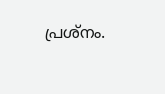പ്രശ്നം.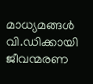മാധ്യമങ്ങൾ വി.ഡിക്കായി ജീവന്മരണ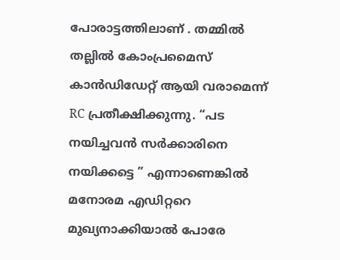പോരാട്ടത്തിലാണ് . തമ്മിൽ തല്ലിൽ കോംപ്രമൈസ് കാൻഡിഡേറ്റ് ആയി വരാമെന്ന് RC പ്രതീക്ഷിക്കുന്നു. “പട നയിച്ചവൻ സർക്കാരിനെ നയിക്കട്ടെ ” എന്നാണെങ്കിൽ മനോരമ എഡിറ്ററെ മുഖ്യനാക്കിയാൽ പോരേ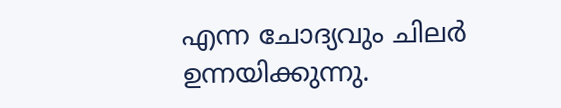എന്ന ചോദ്യവും ചിലർ ഉന്നയിക്കുന്നു.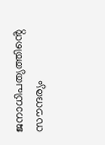ജനാധിപത്യത്തിൻ്റെ സൗന്ദര്യം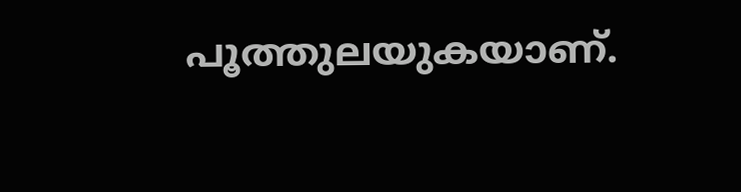പൂത്തുലയുകയാണ്.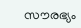സൗരഭ്യം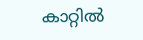കാറ്റിൽ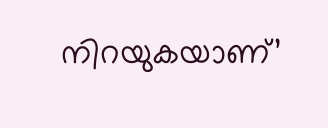നിറയുകയാണ്’